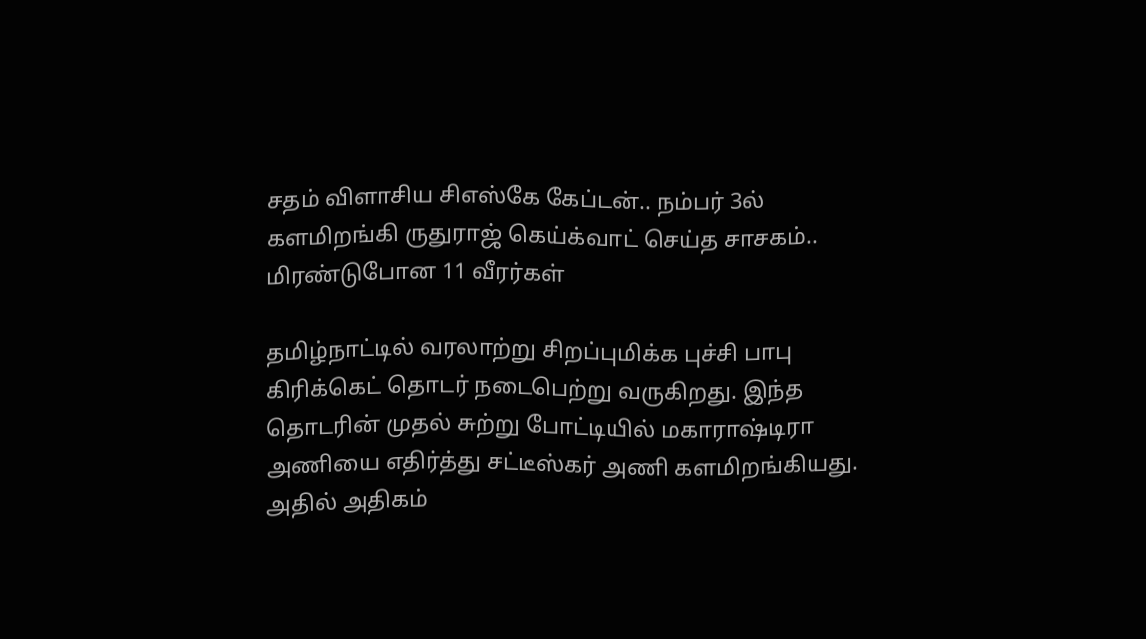சதம் விளாசிய சிஎஸ்கே கேப்டன்.. நம்பர் 3ல் களமிறங்கி ருதுராஜ் கெய்க்வாட் செய்த சாசகம்.. மிரண்டுபோன 11 வீரர்கள்

தமிழ்நாட்டில் வரலாற்று சிறப்புமிக்க புச்சி பாபு கிரிக்கெட் தொடர் நடைபெற்று வருகிறது. இந்த தொடரின் முதல் சுற்று போட்டியில் மகாராஷ்டிரா அணியை எதிர்த்து சட்டீஸ்கர் அணி களமிறங்கியது. அதில் அதிகம்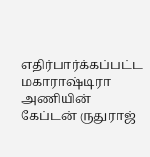எதிர்பார்க்கப்பட்ட மகாராஷ்டிரா அணியின் கேப்டன் ருதுராஜ்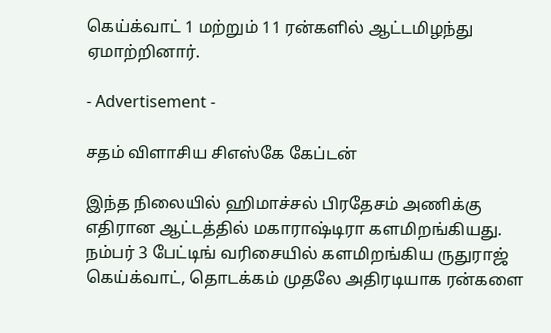கெய்க்வாட் 1 மற்றும் 11 ரன்களில் ஆட்டமிழந்து ஏமாற்றினார்.

- Advertisement -

சதம் விளாசிய சிஎஸ்கே கேப்டன்

இந்த நிலையில் ஹிமாச்சல் பிரதேசம் அணிக்கு எதிரான ஆட்டத்தில் மகாராஷ்டிரா களமிறங்கியது. நம்பர் 3 பேட்டிங் வரிசையில் களமிறங்கிய ருதுராஜ் கெய்க்வாட், தொடக்கம் முதலே அதிரடியாக ரன்களை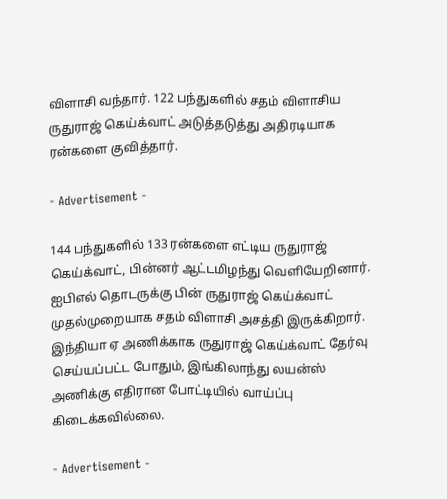விளாசி வந்தார். 122 பந்துகளில் சதம் விளாசிய ருதுராஜ் கெய்க்வாட் அடுத்தடுத்து அதிரடியாக ரன்களை குவித்தார்.

- Advertisement -

144 பந்துகளில் 133 ரன்களை எட்டிய ருதுராஜ் கெய்க்வாட், பின்னர் ஆட்டமிழந்து வெளியேறினார். ஐபிஎல் தொடருக்கு பின் ருதுராஜ் கெய்க்வாட் முதல்முறையாக சதம் விளாசி அசத்தி இருக்கிறார். இந்தியா ஏ அணிக்காக ருதுராஜ் கெய்க்வாட் தேர்வு செய்யப்பட்ட போதும், இங்கிலாந்து லயன்ஸ் அணிக்கு எதிரான போட்டியில் வாய்ப்பு கிடைக்கவில்லை.

- Advertisement -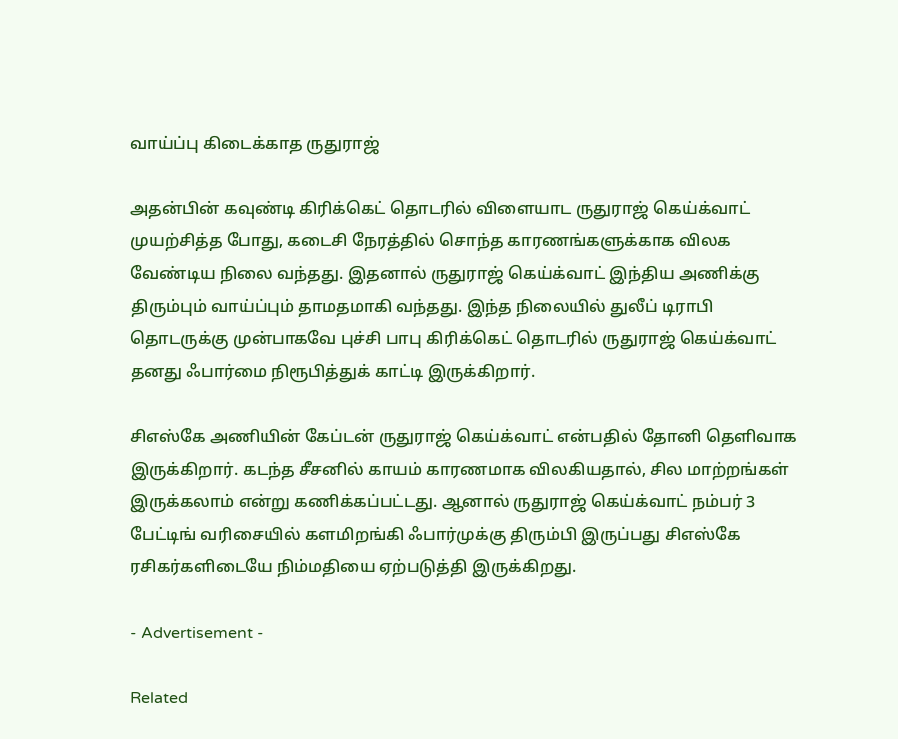வாய்ப்பு கிடைக்காத ருதுராஜ்

அதன்பின் கவுண்டி கிரிக்கெட் தொடரில் விளையாட ருதுராஜ் கெய்க்வாட் முயற்சித்த போது, கடைசி நேரத்தில் சொந்த காரணங்களுக்காக விலக வேண்டிய நிலை வந்தது. இதனால் ருதுராஜ் கெய்க்வாட் இந்திய அணிக்கு திரும்பும் வாய்ப்பும் தாமதமாகி வந்தது. இந்த நிலையில் துலீப் டிராபி தொடருக்கு முன்பாகவே புச்சி பாபு கிரிக்கெட் தொடரில் ருதுராஜ் கெய்க்வாட் தனது ஃபார்மை நிரூபித்துக் காட்டி இருக்கிறார்.

சிஎஸ்கே அணியின் கேப்டன் ருதுராஜ் கெய்க்வாட் என்பதில் தோனி தெளிவாக இருக்கிறார். கடந்த சீசனில் காயம் காரணமாக விலகியதால், சில மாற்றங்கள் இருக்கலாம் என்று கணிக்கப்பட்டது. ஆனால் ருதுராஜ் கெய்க்வாட் நம்பர் 3 பேட்டிங் வரிசையில் களமிறங்கி ஃபார்முக்கு திரும்பி இருப்பது சிஎஸ்கே ரசிகர்களிடையே நிம்மதியை ஏற்படுத்தி இருக்கிறது.

- Advertisement -

Related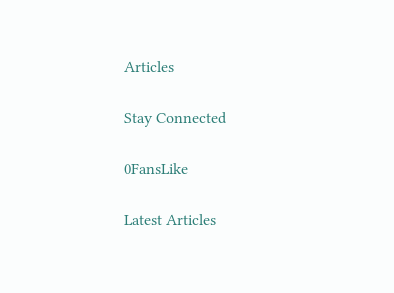Articles

Stay Connected

0FansLike

Latest Articles